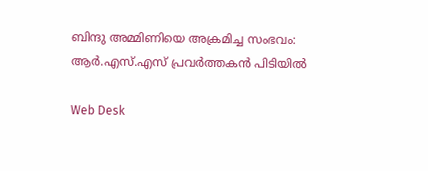ബിന്ദു അമ്മിണിയെ അക്രമിച്ച സംഭവം: ആര്‍.എസ്.എസ് പ്രവര്‍ത്തകന്‍ പിടിയില്‍

Web Desk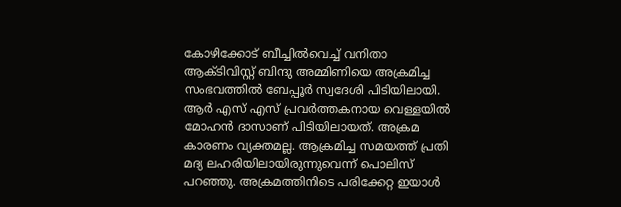കോഴിക്കോട് ബീച്ചില്‍വെച്ച് വനിതാ ആക്ടിവിസ്റ്റ് ബിന്ദു അമ്മിണിയെ അക്രമിച്ച സംഭവത്തില്‍ ബേപ്പൂര്‍ സ്വദേശി പിടിയിലായി. ആര്‍ എസ് എസ് പ്രവര്‍ത്തകനായ വെള്ളയില്‍ മോഹൻ ദാസാണ് പിടിയിലായത്. അക്രമ കാരണം വ്യക്തമല്ല. ആക്രമിച്ച സമയത്ത് പ്രതി മദ്യ ലഹരിയിലായിരുന്നുവെന്ന് പൊലിസ് പറഞ്ഞു. അക്രമത്തിനിടെ പരിക്കേറ്റ ഇയാള്‍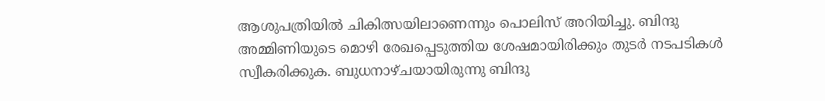ആശുപത്രിയില്‍ ചികിത്സയിലാണെന്നും പൊലിസ് അറിയിച്ചു. ബിന്ദു അമ്മിണിയുടെ മൊഴി രേഖപ്പെടുത്തിയ ശേഷമായിരിക്കും തുടര്‍ നടപടികള്‍ സ്വീകരിക്കുക. ബുധനാഴ്ചയായിരുന്നു ബിന്ദു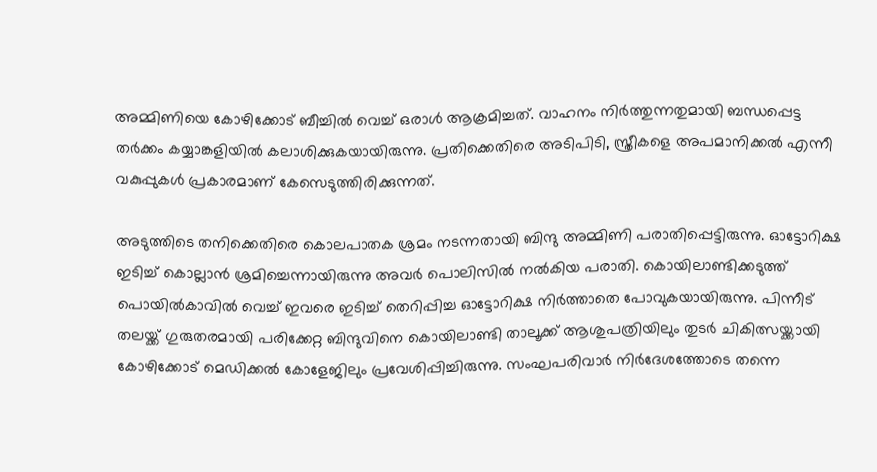അമ്മിണിയെ കോഴിക്കോട് ബീച്ചില്‍ വെച്ച് ഒരാള്‍ ആക്രമിച്ചത്. വാഹനം നിര്‍ത്തുന്നതുമായി ബന്ധപ്പെട്ട തര്‍ക്കം കയ്യാങ്കളിയില്‍ കലാശിക്കുകയായിരുന്നു. പ്രതിക്കെതിരെ അടിപിടി, സ്ത്രീകളെ അപമാനിക്കല്‍ എന്നീ വകുപ്പുകള്‍ പ്രകാരമാണ് കേസെടുത്തിരിക്കുന്നത്.

അടുത്തിടെ തനിക്കെതിരെ കൊലപാതക ശ്രമം നടന്നതായി ബിന്ദു അമ്മിണി പരാതിപ്പെട്ടിരുന്നു. ഓട്ടോറിക്ഷ ഇടിച്ച് കൊല്ലാന്‍ ശ്രമിച്ചെന്നായിരുന്നു അവര്‍ പൊലിസില്‍ നല്‍കിയ പരാതി. കൊയിലാണ്ടിക്കടുത്ത് പൊയില്‍കാവില്‍ വെച്ച് ഇവരെ ഇടിച്ച് തെറിപ്പിച്ച ഓട്ടോറിക്ഷ നിര്‍ത്താതെ പോവുകയായിരുന്നു. പിന്നീട് തലയ്ക്ക് ഗുരുതരമായി പരിക്കേറ്റ ബിന്ദുവിനെ കൊയിലാണ്ടി താലൂക്ക് ആശുപത്രിയിലും തുടര്‍ ചികിത്സയ്ക്കായി കോഴിക്കോട് മെഡിക്കല്‍ കോളേജിലും പ്രവേശിപ്പിച്ചിരുന്നു. സംഘപരിവാര്‍ നിര്‍ദേശത്തോടെ തന്നെ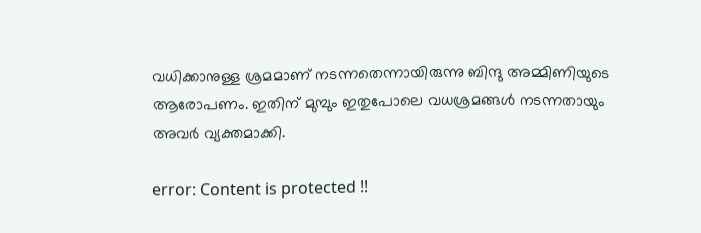വധിക്കാനുള്ള ശ്രമമാണ് നടന്നതെന്നായിരുന്നു ബിന്ദു അമ്മിണിയുടെ ആരോപണം. ഇതിന് മുമ്പും ഇതുപോലെ വധശ്രമങ്ങള്‍ നടന്നതായും അവര്‍ വ്യക്തമാക്കി.

error: Content is protected !!